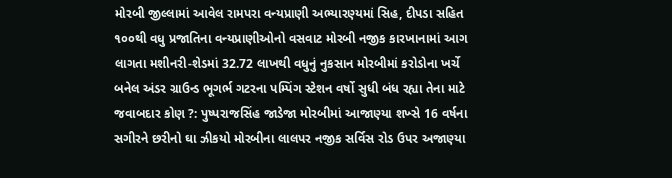મોરબી જીલ્લામાં આવેલ રામપરા વન્યપ્રાણી અભ્યારણ્યમાં સિહ, દીપડા સહિત ૧૦૦થી વધુ પ્રજાતિના વન્યપ્રાણીઓનો વસવાટ મોરબી નજીક કારખાનામાં આગ લાગતા મશીનરી-શેડમાં 32.72 લાખથી વધુનું નુકસાન મોરબીમાં કરોડોના ખર્ચે બનેલ અંડર ગ્રાઉન્ડ ભૂગર્ભ ગટરના પમ્પિંગ સ્ટેશન વર્ષો સુધી બંધ રહ્યા તેના માટે જવાબદાર કોણ ?: પુષ્પરાજસિંહ જાડેજા મોરબીમાં આજાણ્યા શખ્સે 16 વર્ષના સગીરને છરીનો ઘા ઝીકયો મોરબીના લાલપર નજીક સર્વિસ રોડ ઉપર અજાણ્યા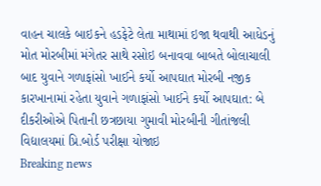વાહન ચાલકે બાઇકને હડફેટે લેતા માથામાં ઇજા થવાથી આધેડનું મોત મોરબીમાં મંગેતર સાથે રસોઇ બનાવવા બાબતે બોલાચાલી બાદ યુવાને ગળાફાંસો ખાઈને કર્યો આપઘાત મોરબી નજીક કારખાનામાં રહેતા યુવાને ગળાફાંસો ખાઈને કર્યો આપઘાત: બે દીકરીઓએ પિતાની છત્રછાયા ગુમાવી મોરબીની ગીતાંજલી વિદ્યાલયમાં પ્રિ.બોર્ડ પરીક્ષા યોજાઇ
Breaking news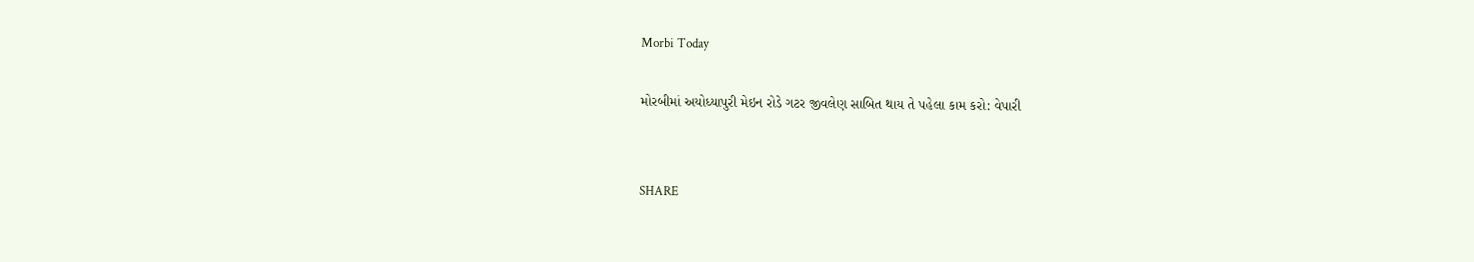Morbi Today

મોરબીમાં અયોધ્યાપુરી મેઇન રોડે ગટર જીવલેણ સાબિત થાય તે પહેલા કામ કરો: વેપારી


SHARE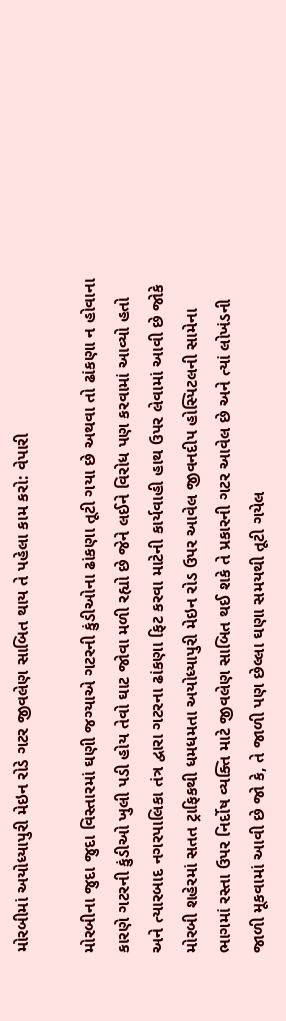મોરબીમાં અયોધ્યાપુરી મેઇન રોડે ગટર જીવલેણ સાબિત થાય તે પહેલા કામ કરો: વેપારી

મોરબીના જુદા જુદા વિસ્તારમાં ઘણી જગ્યાએ ગટરની કુંડીઓના ઢાંકણા તૂટી ગયા છે અથવા તો ઢાંકણા ન હોવાના કારણે ગટરની કુંડીઓ ખુલી પડી હોય તેવો ઘાટ જોવા મળી રહ્યો છે જેને લઈને વિરોધ પણ કરવામાં આવ્યો હતો અને ત્યારબાદ નગરપાલિકા તંત્ર દ્વારા ગટરના ઢાંકણા ફિટ કરવા માટેની કાર્યવાહી હાથ ઉપર લેવામાં આવી છે જોકે મોરબી શહેરમાં સતત ટ્રાફિકથી ધમધમતા અયોધ્યાપુરી મેઇન રોડ ઉપર આવેલ જીવનદીપ હોસ્પિટલની સામેના ભાગમાં રસ્તા ઉપર નિર્દોષ વ્યક્તિ માટે જીવલેણ સાબિત થઈ શકે તે પ્રકારની ગટર આવેલ છે અને ત્યાં લોખંડની જાળી મૂકવામાં આવી છે જો કે, તે જાળી પણ છેલ્લા ઘણા સમયથી તૂટી ગયેલ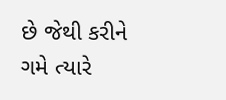છે જેથી કરીને ગમે ત્યારે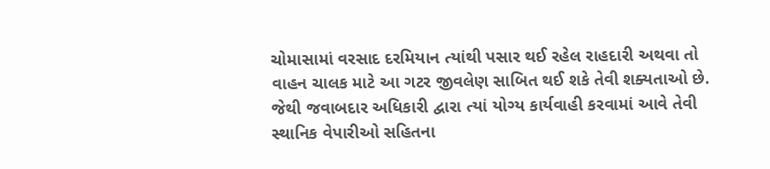ચોમાસામાં વરસાદ દરમિયાન ત્યાંથી પસાર થઈ રહેલ રાહદારી અથવા તો વાહન ચાલક માટે આ ગટર જીવલેણ સાબિત થઈ શકે તેવી શક્યતાઓ છે. જેથી જવાબદાર અધિકારી દ્વારા ત્યાં યોગ્ય કાર્યવાહી કરવામાં આવે તેવી સ્થાનિક વેપારીઓ સહિતના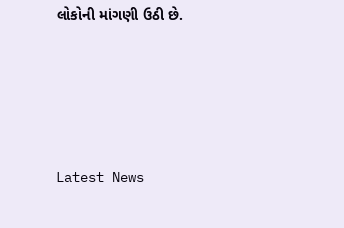લોકોની માંગણી ઉઠી છે.






Latest News